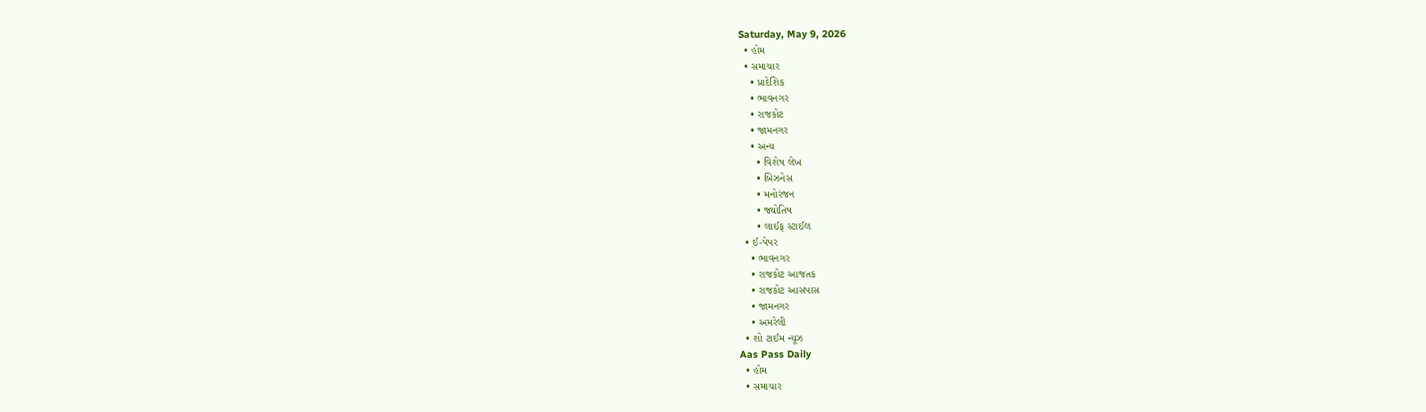Saturday, May 9, 2026
  • હોમ
  • સમાચાર
    • પ્રાદેશિક
    • ભાવનગર
    • રાજકોટ
    • જામનગર
    • અન્ય
      • વિશેષ લેખ
      • બિઝનેસ
      • મનોરંજન
      • જ્યોતિષ
      • લાઈફ સ્ટાઈલ
  • ઈ-પેપર
    • ભાવનગર
    • રાજકોટ આજતક
    • રાજકોટ આસપાસ
    • જામનગર
    • અમરેલી
  • શો ટાઈમ ન્યૂઝ
Aas Pass Daily
  • હોમ
  • સમાચાર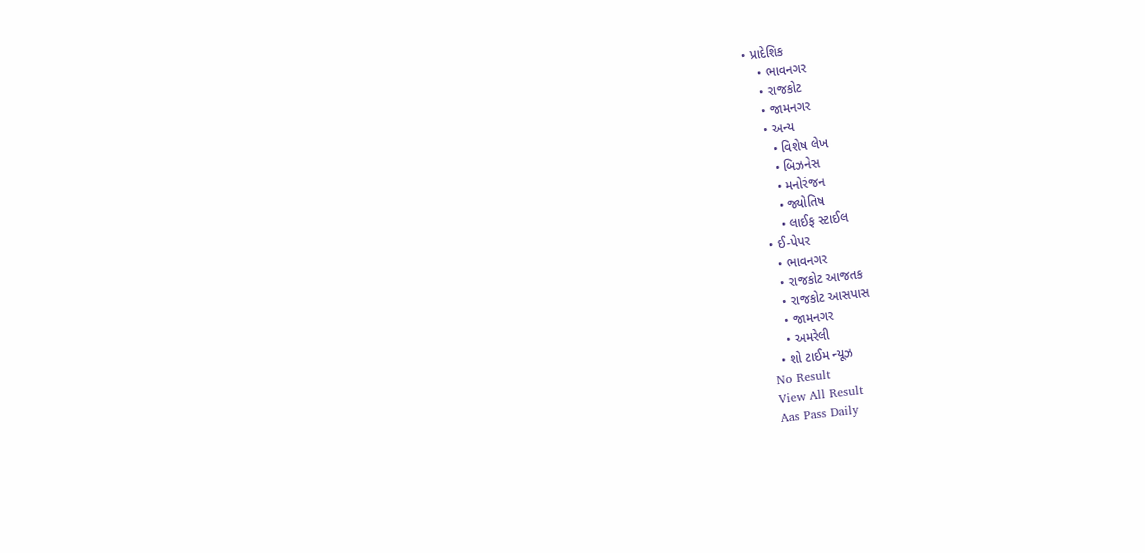• પ્રાદેશિક
    • ભાવનગર
    • રાજકોટ
    • જામનગર
    • અન્ય
      • વિશેષ લેખ
      • બિઝનેસ
      • મનોરંજન
      • જ્યોતિષ
      • લાઈફ સ્ટાઈલ
  • ઈ-પેપર
    • ભાવનગર
    • રાજકોટ આજતક
    • રાજકોટ આસપાસ
    • જામનગર
    • અમરેલી
  • શો ટાઈમ ન્યૂઝ
No Result
View All Result
Aas Pass Daily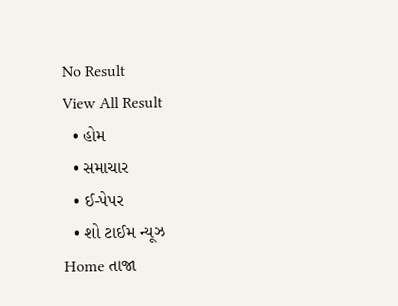No Result
View All Result
  • હોમ
  • સમાચાર
  • ઈ-પેપર
  • શો ટાઈમ ન્યૂઝ
Home તાજા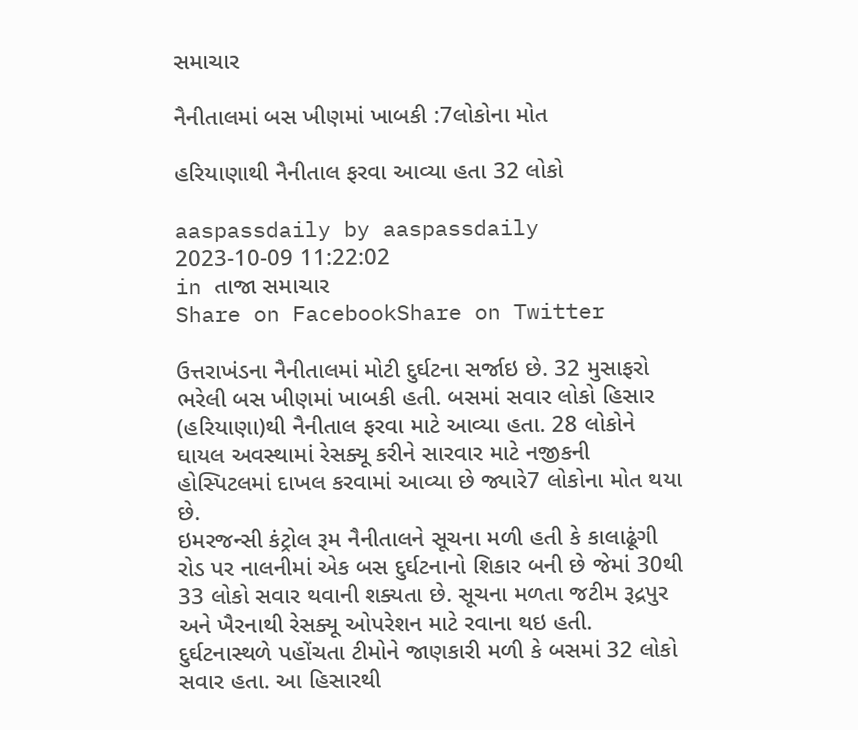સમાચાર

નૈનીતાલમાં બસ ખીણમાં ખાબકી :7લોકોના મોત

હરિયાણાથી નૈનીતાલ ફરવા આવ્યા હતા 32 લોકો

aaspassdaily by aaspassdaily
2023-10-09 11:22:02
in તાજા સમાચાર
Share on FacebookShare on Twitter

ઉત્તરાખંડના નૈનીતાલમાં મોટી દુર્ઘટના સર્જાઇ છે. 32 મુસાફરો ભરેલી બસ ખીણમાં ખાબકી હતી. બસમાં સવાર લોકો હિસાર (હરિયાણા)થી નૈનીતાલ ફરવા માટે આવ્યા હતા. 28 લોકોને ઘાયલ અવસ્થામાં રેસક્યૂ કરીને સારવાર માટે નજીકની હોસ્પિટલમાં દાખલ કરવામાં આવ્યા છે જ્યારે7 લોકોના મોત થયા છે.
ઇમરજન્સી કંટ્રોલ રૂમ નૈનીતાલને સૂચના મળી હતી કે કાલાઢૂંગી રોડ પર નાલનીમાં એક બસ દુર્ઘટનાનો શિકાર બની છે જેમાં 30થી 33 લોકો સવાર થવાની શક્યતા છે. સૂચના મળતા જટીમ રૂદ્રપુર અને ખૈરનાથી રેસક્યૂ ઓપરેશન માટે રવાના થઇ હતી. દુર્ઘટનાસ્થળે પહોંચતા ટીમોને જાણકારી મળી કે બસમાં 32 લોકો સવાર હતા. આ હિસારથી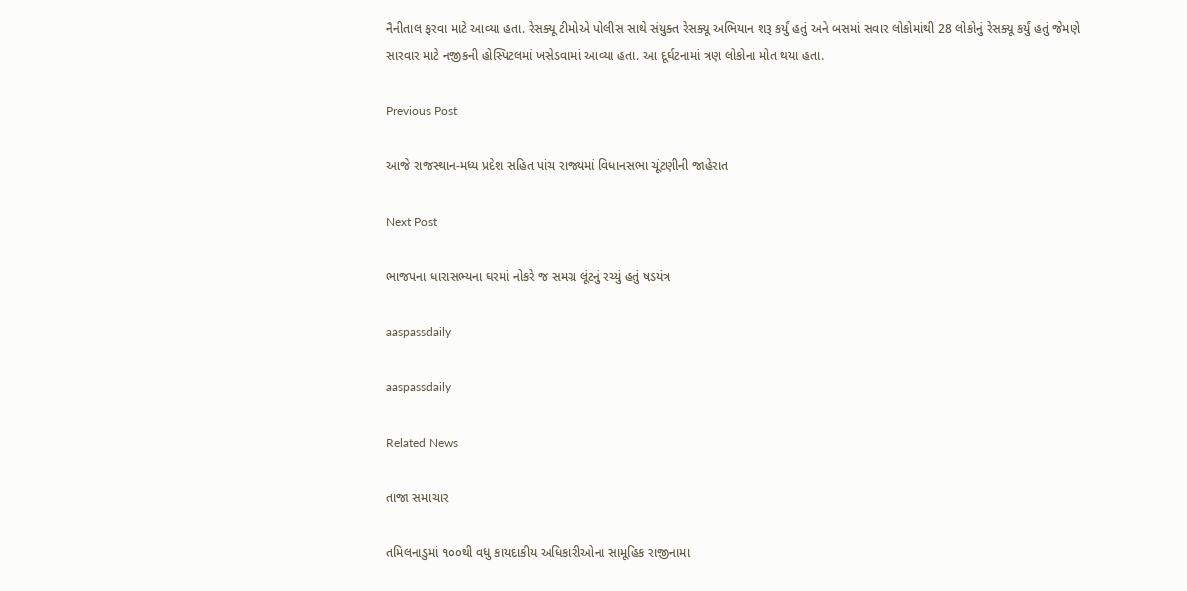નૈનીતાલ ફરવા માટે આવ્યા હતા. રેસક્યૂ ટીમોએ પોલીસ સાથે સંયુક્ત રેસક્યૂ અભિયાન શરૂ કર્યું હતું અને બસમાં સવાર લોકોમાંથી 28 લોકોનું રેસક્યૂ કર્યું હતું જેમણે સારવાર માટે નજીકની હોસ્પિટલમાં ખસેડવામાં આવ્યા હતા. આ દૂર્ઘટનામાં ત્રણ લોકોના મોત થયા હતા.

Previous Post

આજે રાજસ્થાન-મધ્ય પ્રદેશ સહિત પાંચ રાજ્યમાં વિધાનસભા ચૂંટણીની જાહેરાત

Next Post

ભાજપના ધારાસભ્યના ઘરમાં નોકરે જ સમગ્ર લૂંટનું રચ્યું હતું ષડયંત્ર

aaspassdaily

aaspassdaily

Related News

તાજા સમાચાર

તમિલનાડુમાં ૧૦૦થી વધુ કાયદાકીય અધિકારીઓના સામૂહિક રાજીનામા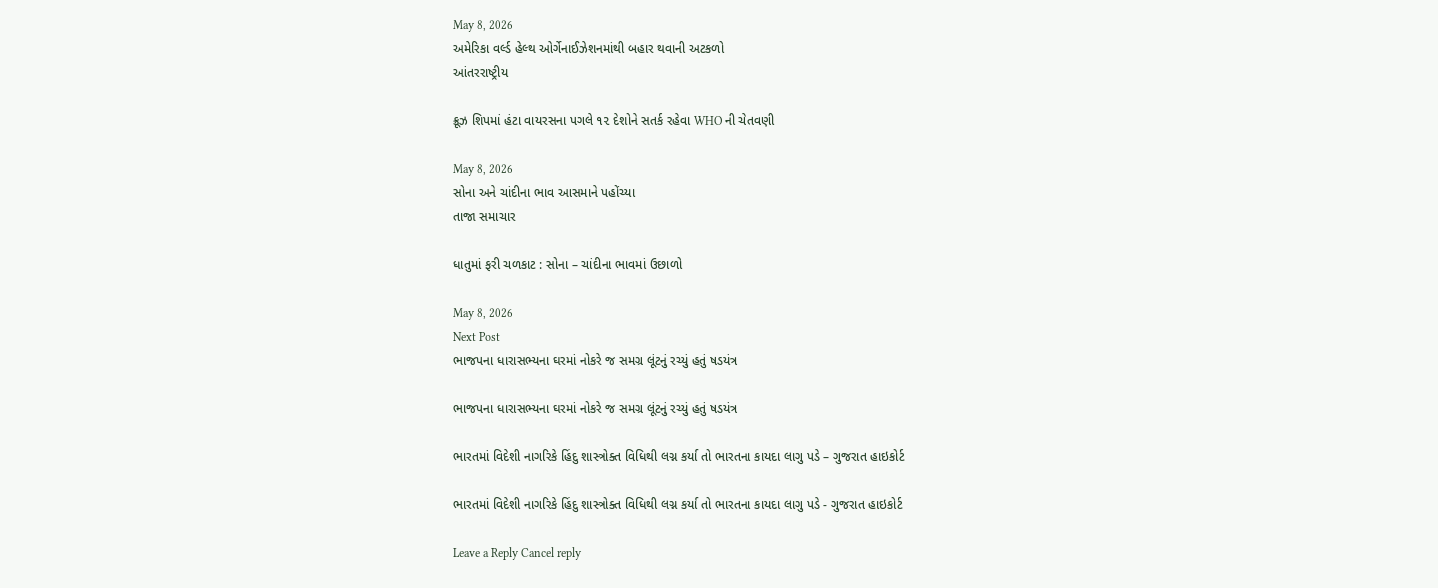May 8, 2026
અમેરિકા વર્લ્ડ હેલ્થ ઓર્ગેનાઈઝેશનમાંથી બહાર થવાની અટકળો
આંતરરાષ્ટ્રીય

ક્રૂઝ શિપમાં હંટા વાયરસના પગલે ૧૨ દેશોને સતર્ક રહેવા WHO ની ચેતવણી

May 8, 2026
સોના અને ચાંદીના ભાવ આસમાને પહોંચ્યા
તાજા સમાચાર

ધાતુમાં ફરી ચળકાટ : સોના – ચાંદીના ભાવમાં ઉછાળો

May 8, 2026
Next Post
ભાજપના ધારાસભ્યના ઘરમાં નોકરે જ સમગ્ર લૂંટનું રચ્યું હતું ષડયંત્ર

ભાજપના ધારાસભ્યના ઘરમાં નોકરે જ સમગ્ર લૂંટનું રચ્યું હતું ષડયંત્ર

ભારતમાં વિદેશી નાગરિકે હિંદુ શાસ્ત્રોક્ત વિધિથી લગ્ન કર્યા તો ભારતના કાયદા લાગુ પડે – ગુજરાત હાઇકોર્ટ

ભારતમાં વિદેશી નાગરિકે હિંદુ શાસ્ત્રોક્ત વિધિથી લગ્ન કર્યા તો ભારતના કાયદા લાગુ પડે - ગુજરાત હાઇકોર્ટ

Leave a Reply Cancel reply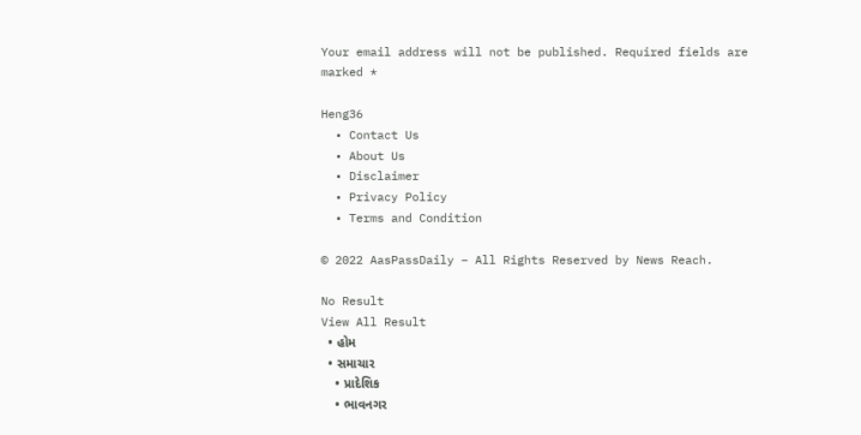Your email address will not be published. Required fields are marked *

Heng36
  • Contact Us
  • About Us
  • Disclaimer
  • Privacy Policy
  • Terms and Condition

© 2022 AasPassDaily – All Rights Reserved by News Reach.

No Result
View All Result
  • હોમ
  • સમાચાર
    • પ્રાદેશિક
    • ભાવનગર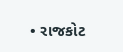• રાજકોટ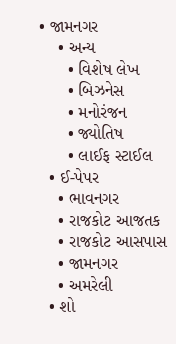• જામનગર
    • અન્ય
      • વિશેષ લેખ
      • બિઝનેસ
      • મનોરંજન
      • જ્યોતિષ
      • લાઈફ સ્ટાઈલ
  • ઈ-પેપર
    • ભાવનગર
    • રાજકોટ આજતક
    • રાજકોટ આસપાસ
    • જામનગર
    • અમરેલી
  • શો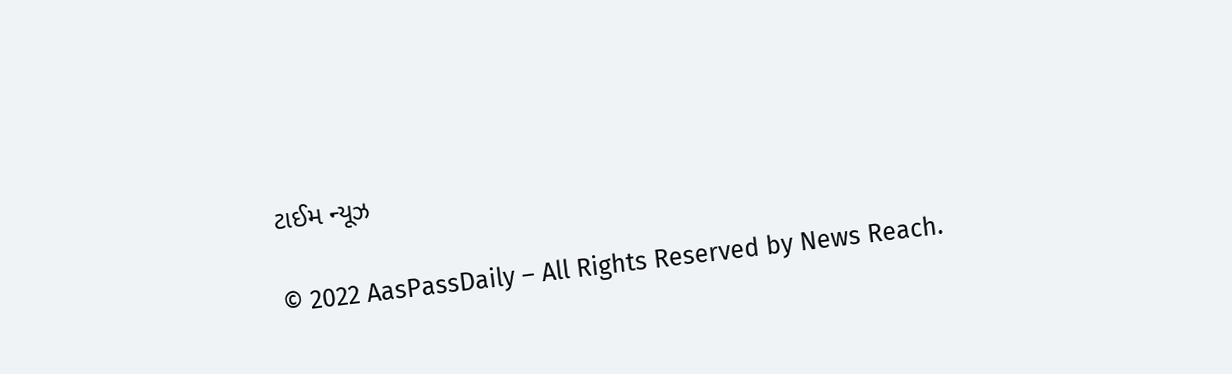ટાઈમ ન્યૂઝ

© 2022 AasPassDaily – All Rights Reserved by News Reach.